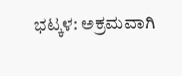ಭಟ್ಕಳ: ಅಕ್ರಮವಾಗಿ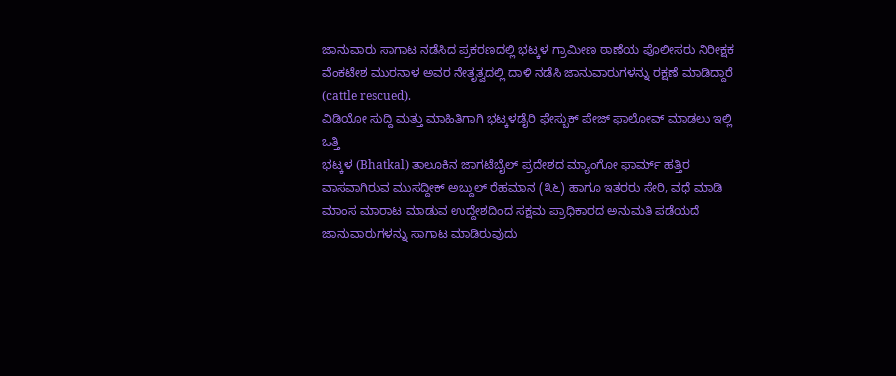ಜಾನುವಾರು ಸಾಗಾಟ ನಡೆಸಿದ ಪ್ರಕರಣದಲ್ಲಿ ಭಟ್ಕಳ ಗ್ರಾಮೀಣ ಠಾಣೆಯ ಪೊಲೀಸರು ನಿರೀಕ್ಷಕ ವೆಂಕಟೇಶ ಮುರನಾಳ ಅವರ ನೇತೃತ್ವದಲ್ಲಿ ದಾಳಿ ನಡೆಸಿ ಜಾನುವಾರುಗಳನ್ನು ರಕ್ಷಣೆ ಮಾಡಿದ್ದಾರೆ (cattle rescued).
ವಿಡಿಯೋ ಸುದ್ದಿ ಮತ್ತು ಮಾಹಿತಿಗಾಗಿ ಭಟ್ಕಳಡೈರಿ ಫೇಸ್ಬುಕ್ ಪೇಜ್ ಫಾಲೋವ್ ಮಾಡಲು ಇಲ್ಲಿ ಒತ್ತಿ
ಭಟ್ಕಳ (Bhatkal) ತಾಲೂಕಿನ ಜಾಗಟೆಬೈಲ್ ಪ್ರದೇಶದ ಮ್ಯಾಂಗೋ ಫಾರ್ಮ್ ಹತ್ತಿರ ವಾಸವಾಗಿರುವ ಮುಸದ್ದೀಕ್ ಅಬ್ದುಲ್ ರೆಹಮಾನ (೩೬) ಹಾಗೂ ಇತರರು ಸೇರಿ, ವಧೆ ಮಾಡಿ ಮಾಂಸ ಮಾರಾಟ ಮಾಡುವ ಉದ್ದೇಶದಿಂದ ಸಕ್ಷಮ ಪ್ರಾಧಿಕಾರದ ಅನುಮತಿ ಪಡೆಯದೆ ಜಾನುವಾರುಗಳನ್ನು ಸಾಗಾಟ ಮಾಡಿರುವುದು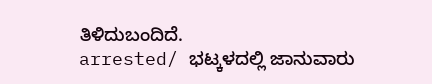ತಿಳಿದುಬಂದಿದೆ.
arrested/ ಭಟ್ಕಳದಲ್ಲಿ ಜಾನುವಾರು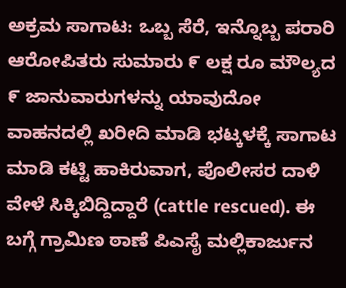ಅಕ್ರಮ ಸಾಗಾಟ: ಒಬ್ಬ ಸೆರೆ, ಇನ್ನೊಬ್ಬ ಪರಾರಿ
ಆರೋಪಿತರು ಸುಮಾರು ೯ ಲಕ್ಷ ರೂ ಮೌಲ್ಯದ ೯ ಜಾನುವಾರುಗಳನ್ನು ಯಾವುದೋ ವಾಹನದಲ್ಲಿ ಖರೀದಿ ಮಾಡಿ ಭಟ್ಕಳಕ್ಕೆ ಸಾಗಾಟ ಮಾಡಿ ಕಟ್ಟಿ ಹಾಕಿರುವಾಗ, ಪೊಲೀಸರ ದಾಳಿ ವೇಳೆ ಸಿಕ್ಕಿಬಿದ್ದಿದ್ದಾರೆ (cattle rescued). ಈ ಬಗ್ಗೆ ಗ್ರಾಮಿಣ ಠಾಣೆ ಪಿಎಸೈ ಮಲ್ಲಿಕಾರ್ಜುನ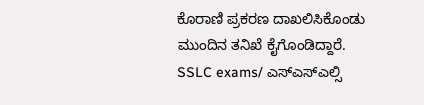ಕೊರಾಣಿ ಪ್ರಕರಣ ದಾಖಲಿಸಿಕೊಂಡು ಮುಂದಿನ ತನಿಖೆ ಕೈಗೊಂಡಿದ್ದಾರೆ.
SSLC exams/ ಎಸ್ಎಸ್ಎಲ್ಸಿ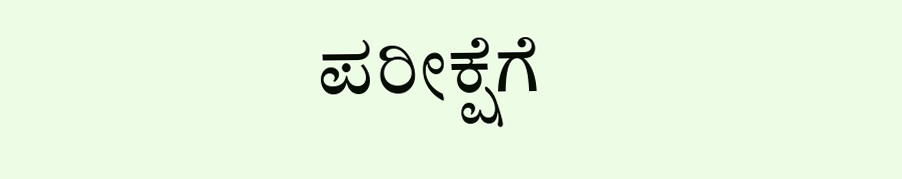ಪರೀಕ್ಷೆಗೆ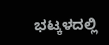ಭಟ್ಕಳದಲ್ಲಿ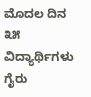ಮೊದಲ ದಿನ ೩೫ ವಿದ್ಯಾರ್ಥಿಗಳು ಗೈರು